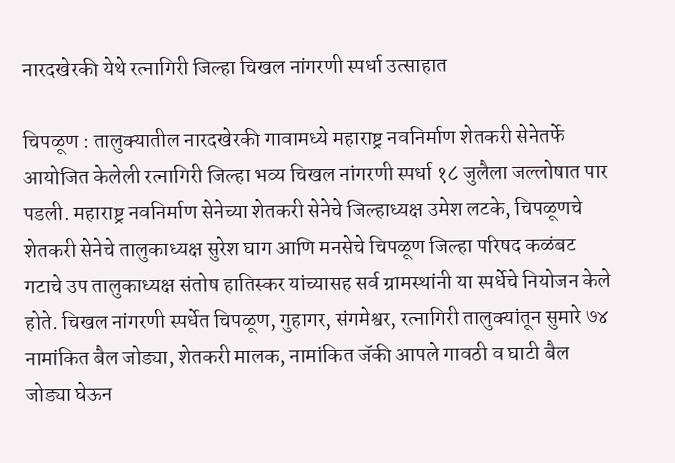नारदखेरकी येथे रत्नागिरी जिल्हा चिखल नांगरणी स्पर्धा उत्साहात

चिपळूण : तालुक्यातील नारदखेरकी गावामध्ये महाराष्ट्र नवनिर्माण शेतकरी सेनेतर्फे आयोजित केलेली रत्नागिरी जिल्हा भव्य चिखल नांगरणी स्पर्धा १८ जुलैला जल्लोषात पार पडली. महाराष्ट्र नवनिर्माण सेनेच्या शेतकरी सेनेचे जिल्हाध्यक्ष उमेश लटके, चिपळूणचे शेतकरी सेनेचे तालुकाध्यक्ष सुरेश घाग आणि मनसेचे चिपळूण जिल्हा परिषद कळंबट गटाचे उप तालुकाध्यक्ष संतोष हातिस्कर यांच्यासह सर्व ग्रामस्थांनी या स्पर्धेचे नियोजन केले होते. चिखल नांगरणी स्पर्धेत चिपळूण, गुहागर, संगमेश्वर, रत्नागिरी तालुक्यांतून सुमारे ७४ नामांकित बैल जोड्या, शेतकरी मालक, नामांकित जॅकी आपले गावठी व घाटी बैल जोड्या घेऊन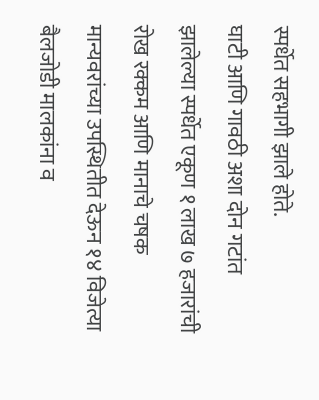स्पर्धेत सहभागी झाले होते.
घाटी आणि गावठी अशा दोन गटांत झालेल्या स्पर्धेत एकूण १ लाख ७ हजारांची रोख रक्कम आणि मानाचे चषक मान्यवरांच्या उपस्थितीत देऊन १४ विजेत्या बैलजोडी मालकांना व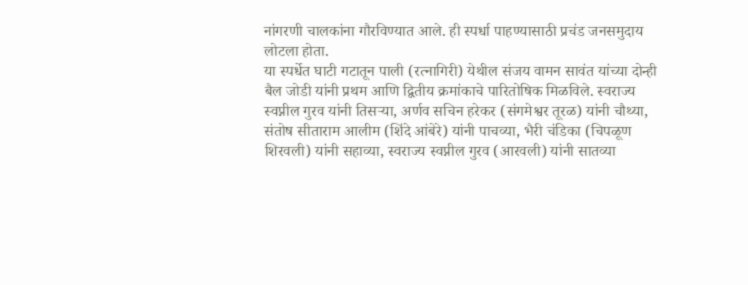नांगरणी चालकांना गौरविण्यात आले. ही स्पर्धा पाहण्यासाठी प्रचंड जनसमुदाय लोटला होता.
या स्पर्धेत घाटी गटातून पाली (रत्नागिरी) येथील संजय वामन सावंत यांच्या दोन्ही बैल जोडी यांनी प्रथम आणि द्वितीय क्रमांकाचे पारितोषिक मिळविले. स्वराज्य स्वप्नील गुरव यांनी तिसऱ्या, अर्णव सचिन हरेकर (संगमेश्वर तूरळ) यांनी चौथ्या, संतोष सीताराम आलीम (शिंदे आंबेरे) यांनी पाचव्या, भैरी चंडिका (चिपळूण शिरवली) यांनी सहाव्या, स्वराज्य स्वप्नील गुरव (आरवली) यांनी सातव्या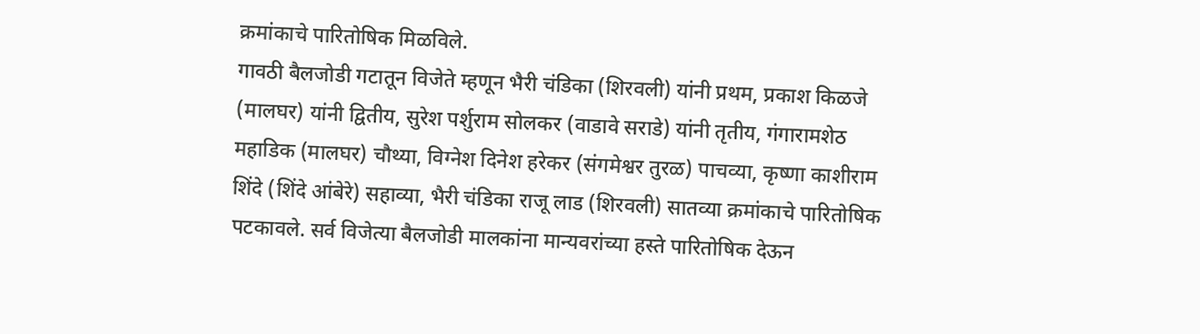क्रमांकाचे पारितोषिक मिळविले.
गावठी बैलजोडी गटातून विजेते म्हणून भैरी चंडिका (शिरवली) यांनी प्रथम, प्रकाश किळजे (मालघर) यांनी द्वितीय, सुरेश पर्शुराम सोलकर (वाडावे सराडे) यांनी तृतीय, गंगारामशेठ महाडिक (मालघर) चौथ्या, विग्नेश दिनेश हरेकर (संगमेश्वर तुरळ) पाचव्या, कृष्णा काशीराम शिंदे (शिंदे आंबेरे) सहाव्या, भैरी चंडिका राजू लाड (शिरवली) सातव्या क्रमांकाचे पारितोषिक पटकावले. सर्व विजेत्या बैलजोडी मालकांना मान्यवरांच्या हस्ते पारितोषिक देऊन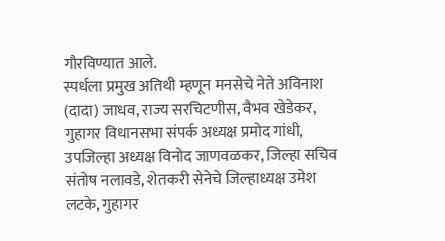गौरविण्यात आले.
स्पर्धला प्रमुख अतिथी म्हणून मनसेचे नेते अविनाश (दादा) जाधव, राज्य सरचिटणीस, वैभव खेडेकर, गुहागर विधानसभा संपर्क अध्यक्ष प्रमोद गांधी, उपजिल्हा अध्यक्ष विनोद जाणवळकर, जिल्हा सचिव संतोष नलावडे, शेतकरी सेनेचे जिल्हाध्यक्ष उमेश लटके, गुहागर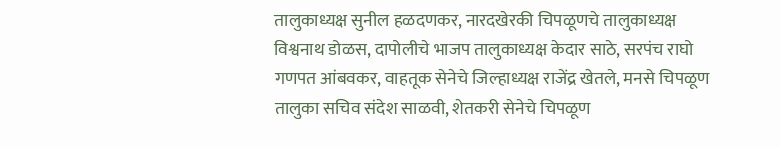तालुकाध्यक्ष सुनील हळदणकर, नारदखेरकी चिपळूणचे तालुकाध्यक्ष विश्वनाथ डोळस, दापोलीचे भाजप तालुकाध्यक्ष केदार साठे, सरपंच राघो गणपत आंबवकर, वाहतूक सेनेचे जिल्हाध्यक्ष राजेंद्र खेतले, मनसे चिपळूण तालुका सचिव संदेश साळवी, शेतकरी सेनेचे चिपळूण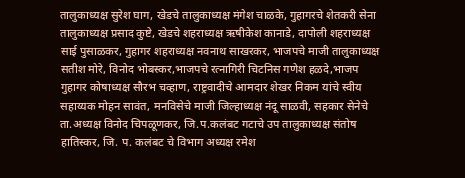तालुकाध्यक्ष सुरेश घाग, खेडचे तालुकाध्यक्ष मंगेश चाळके, गुहागरचे शेतकरी सेना तालुकाध्यक्ष प्रसाद कुष्टे, खेडचे शहराध्यक्ष ऋषीकेश कानाडे, दापोली शहराध्यक्ष साई पुसाळकर, गुहागर शहराध्यक्ष नवनाथ साखरकर, भाजपचे माजी तालुकाध्यक्ष सतीश मोरे, विनोद भोबस्कर,भाजपचे रत्नागिरी चिटनिस गणेश हळदे,भाजप गुहागर कोषाध्यक्ष सौरभ चव्हाण, राष्ट्रवादीचे आमदार शेखर निकम यांचे स्वीय सहाय्यक मोहन सावंत, मनविसेचे माजी जिल्हाध्यक्ष नंदू साळवी, सहकार सेनेचे ता.अध्यक्ष विनोद चिपळूणकर, जि.प.कलंबट गटाचे उप तालुकाध्यक्ष संतोष हातिस्कर, जि. प. कलंबट चे विभाग अध्यक्ष रमेश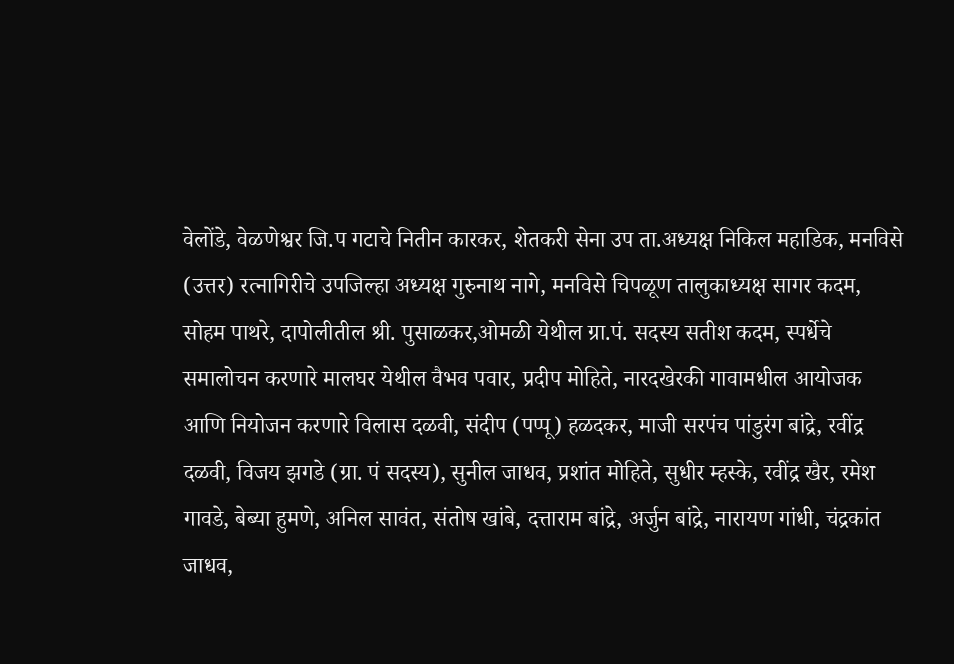वेलोंडे, वेळणेश्वर जि.प गटाचे नितीन कारकर, शेतकरी सेना उप ता.अध्यक्ष निकिल महाडिक, मनविसे (उत्तर) रत्नागिरीचे उपजिल्हा अध्यक्ष गुरुनाथ नागे, मनविसे चिपळूण तालुकाध्यक्ष सागर कदम, सोहम पाथरे, दापोलीतील श्री. पुसाळकर,ओमळी येथील ग्रा.पं. सदस्य सतीश कदम, स्पर्धेचे समालोचन करणारे मालघर येथील वैभव पवार, प्रदीप मोहिते, नारदखेरकी गावामधील आयोजक आणि नियोजन करणारे विलास दळवी, संदीप (पप्पू) हळदकर, माजी सरपंच पांडुरंग बांद्रे, रवींद्र दळवी, विजय झगडे (ग्रा. पं सदस्य), सुनील जाधव, प्रशांत मोहिते, सुधीर म्हस्के, रवींद्र खैर, रमेश गावडे, बेब्या हुमणे, अनिल सावंत, संतोष खांबे, दत्ताराम बांद्रे, अर्जुन बांद्रे, नारायण गांधी, चंद्रकांत जाधव,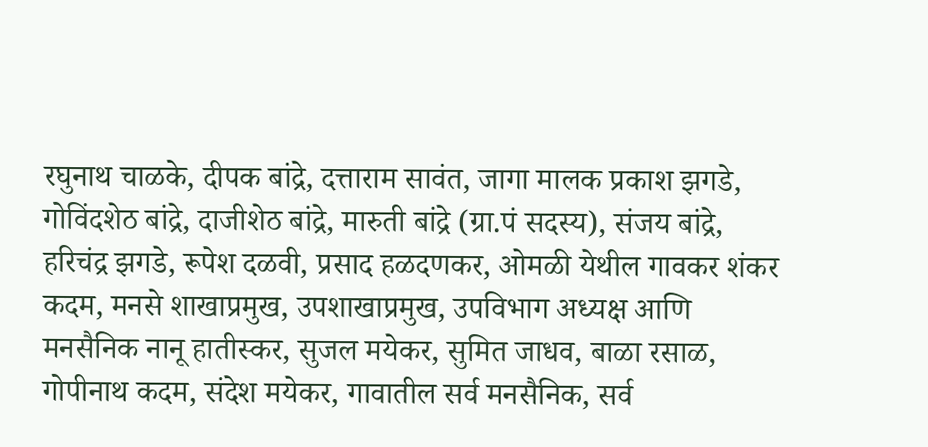रघुनाथ चाळके, दीपक बांद्रे, दत्ताराम सावंत, जागा मालक प्रकाश झगडे, गोविंदशेठ बांद्रे, दाजीशेठ बांद्रे, मारुती बांद्रे (ग्रा.पं सदस्य), संजय बांद्रे, हरिचंद्र झगडे, रूपेश दळवी, प्रसाद हळदणकर, ओमळी येथील गावकर शंकर कदम, मनसे शाखाप्रमुख, उपशाखाप्रमुख, उपविभाग अध्यक्ष आणि मनसैनिक नानू हातीस्कर, सुजल मयेकर, सुमित जाधव, बाळा रसाळ, गोपीनाथ कदम, संदेश मयेकर, गावातील सर्व मनसैनिक, सर्व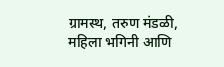ग्रामस्थ, तरुण मंडळी, महिला भगिनी आणि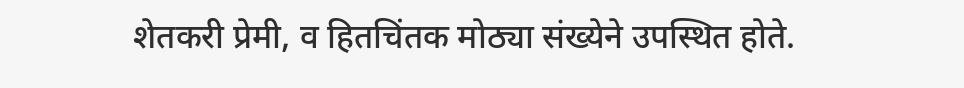शेतकरी प्रेमी, व हितचिंतक मोठ्या संख्येने उपस्थित होते.